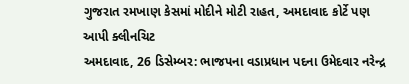ગુજરાત રમખાણ કેસમાં મોદીને મોટી રાહત, અમદાવાદ કોર્ટે પણ આપી ક્લીનચિટ
અમદાવાદ, 26 ડિસેમ્બર: ભાજપના વડાપ્રધાન પદના ઉમેદવાર નરેન્દ્ર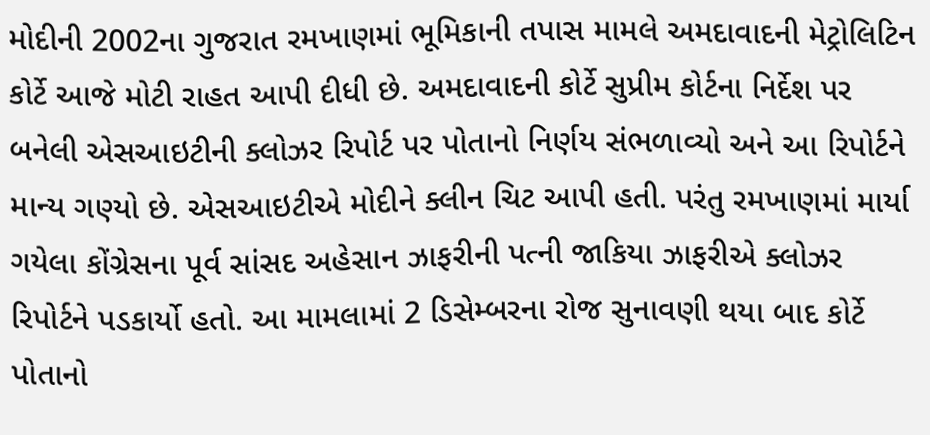મોદીની 2002ના ગુજરાત રમખાણમાં ભૂમિકાની તપાસ મામલે અમદાવાદની મેટ્રોલિટિન કોર્ટે આજે મોટી રાહત આપી દીધી છે. અમદાવાદની કોર્ટે સુપ્રીમ કોર્ટના નિર્દેશ પર બનેલી એસઆઇટીની ક્લોઝર રિપોર્ટ પર પોતાનો નિર્ણય સંભળાવ્યો અને આ રિપોર્ટને માન્ય ગણ્યો છે. એસઆઇટીએ મોદીને ક્લીન ચિટ આપી હતી. પરંતુ રમખાણમાં માર્યા ગયેલા કોંગ્રેસના પૂર્વ સાંસદ અહેસાન ઝાફરીની પત્ની જાકિયા ઝાફરીએ ક્લોઝર રિપોર્ટને પડકાર્યો હતો. આ મામલામાં 2 ડિસેમ્બરના રોજ સુનાવણી થયા બાદ કોર્ટે પોતાનો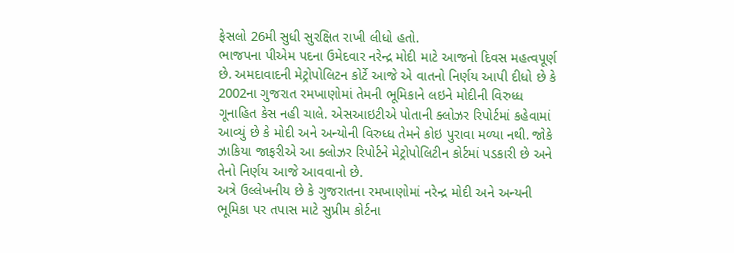ફેસલો 26મી સુધી સુરક્ષિત રાખી લીધો હતો.
ભાજપના પીએમ પદના ઉમેદવાર નરેન્દ્ર મોદી માટે આજનો દિવસ મહત્વપૂર્ણ છે. અમદાવાદની મેટ્રોપોલિટન કોર્ટે આજે એ વાતનો નિર્ણય આપી દીધો છે કે 2002ના ગુજરાત રમખાણોમાં તેમની ભૂમિકાને લઇને મોદીની વિરુધ્ધ ગૂનાહિત કેસ નહી ચાલે. એસઆઇટીએ પોતાની ક્લોઝર રિપોર્ટમાં કહેવામાં આવ્યું છે કે મોદી અને અન્યોની વિરુધ્ધ તેમને કોઇ પુરાવા મળ્યા નથી. જોકે ઝાકિયા જાફરીએ આ ક્લોઝર રિપોર્ટને મેટ્રોપોલિટીન કોર્ટમાં પડકારી છે અને તેનો નિર્ણય આજે આવવાનો છે.
અત્રે ઉલ્લેખનીય છે કે ગુજરાતના રમખાણોમાં નરેન્દ્ર મોદી અને અન્યની ભૂમિકા પર તપાસ માટે સુપ્રીમ કોર્ટના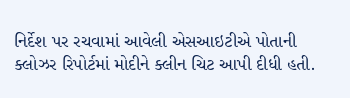નિર્દેશ પર રચવામાં આવેલી એસઆઇટીએ પોતાની ક્લોઝર રિપોર્ટમાં મોદીને ક્લીન ચિટ આપી દીધી હતી.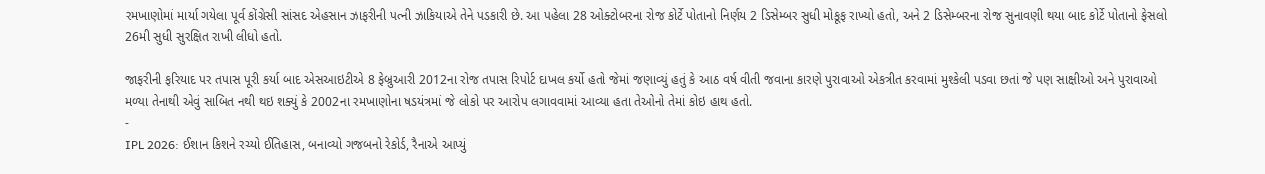રમખાણોમાં માર્યા ગયેલા પૂર્વ કોંગ્રેસી સાંસદ એહસાન ઝાફરીની પત્ની ઝાકિયાએ તેને પડકારી છે. આ પહેલા 28 ઓક્ટોબરના રોજ કોર્ટે પોતાનો નિર્ણય 2 ડિસેમ્બર સુધી મોકૂફ રાખ્યો હતો, અને 2 ડિસેમ્બરના રોજ સુનાવણી થયા બાદ કોર્ટે પોતાનો ફેસલો 26મી સુધી સુરક્ષિત રાખી લીધો હતો.

જાફરીની ફરિયાદ પર તપાસ પૂરી કર્યા બાદ એસઆઇટીએ 8 ફેબ્રુઆરી 2012ના રોજ તપાસ રિપોર્ટ દાખલ કર્યો હતો જેમાં જણાવ્યું હતું કે આઠ વર્ષ વીતી જવાના કારણે પુરાવાઓ એકત્રીત કરવામાં મુશ્કેલી પડવા છતાં જે પણ સાક્ષીઓ અને પુરાવાઓ મળ્યા તેનાથી એવું સાબિત નથી થઇ શક્યું કે 2002ના રમખાણોના ષડયંત્રમાં જે લોકો પર આરોપ લગાવવામાં આવ્યા હતા તેઓનો તેમાં કોઇ હાથ હતો.
-
IPL 2026: ઈશાન કિશને રચ્યો ઈતિહાસ, બનાવ્યો ગજબનો રેકોર્ડ, રૈનાએ આપ્યું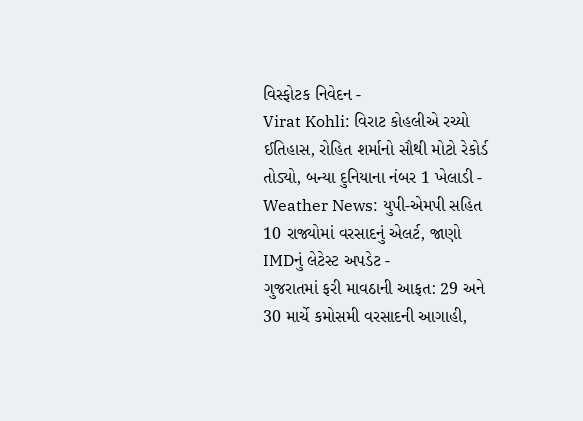વિસ્ફોટક નિવેદન -
Virat Kohli: વિરાટ કોહલીએ રચ્યો ઈતિહાસ, રોહિત શર્માનો સૌથી મોટો રેકોર્ડ તોડ્યો, બન્યા દુનિયાના નંબર 1 ખેલાડી -
Weather News: યુપી-એમપી સહિત 10 રાજ્યોમાં વરસાદનું એલર્ટ, જાણો IMDનું લેટેસ્ટ અપડેટ -
ગુજરાતમાં ફરી માવઠાની આફત: 29 અને 30 માર્ચે કમોસમી વરસાદની આગાહી,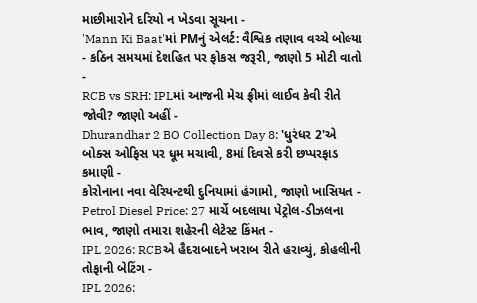માછીમારોને દરિયો ન ખેડવા સૂચના -
'Mann Ki Baat'માં PMનું એલર્ટ: વૈશ્વિક તણાવ વચ્ચે બોલ્યા - કઠિન સમયમાં દેશહિત પર ફોકસ જરૂરી, જાણો 5 મોટી વાતો -
RCB vs SRH: IPLમાં આજની મેચ ફ્રીમાં લાઈવ કેવી રીતે જોવી? જાણો અહીં -
Dhurandhar 2 BO Collection Day 8: 'ધુરંધર 2'એ બોક્સ ઓફિસ પર ધૂમ મચાવી, 8માં દિવસે કરી છપ્પરફાડ કમાણી -
કોરોનાના નવા વેરિયન્ટથી દુનિયામાં હંગામો, જાણો ખાસિયત -
Petrol Diesel Price: 27 માર્ચે બદલાયા પેટ્રોલ-ડીઝલના ભાવ, જાણો તમારા શહેરની લેટેસ્ટ કિંમત -
IPL 2026: RCBએ હૈદરાબાદને ખરાબ રીતે હરાવ્યું, કોહલીની તોફાની બેટિંગ -
IPL 2026: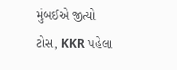મુંબઈએ જીત્યો ટોસ, KKR પહેલા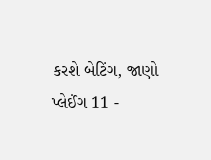કરશે બેટિંગ, જાણો પ્લેઈંગ 11 -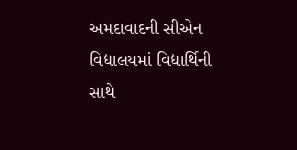અમદાવાદની સીએન વિદ્યાલયમાં વિદ્યાર્થિની સાથે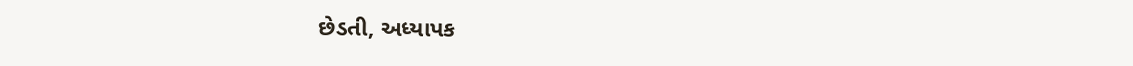છેડતી, અધ્યાપક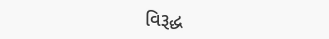વિરૂદ્ધ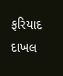ફરિયાદ દાખલ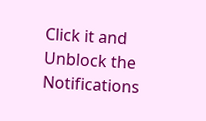Click it and Unblock the Notifications